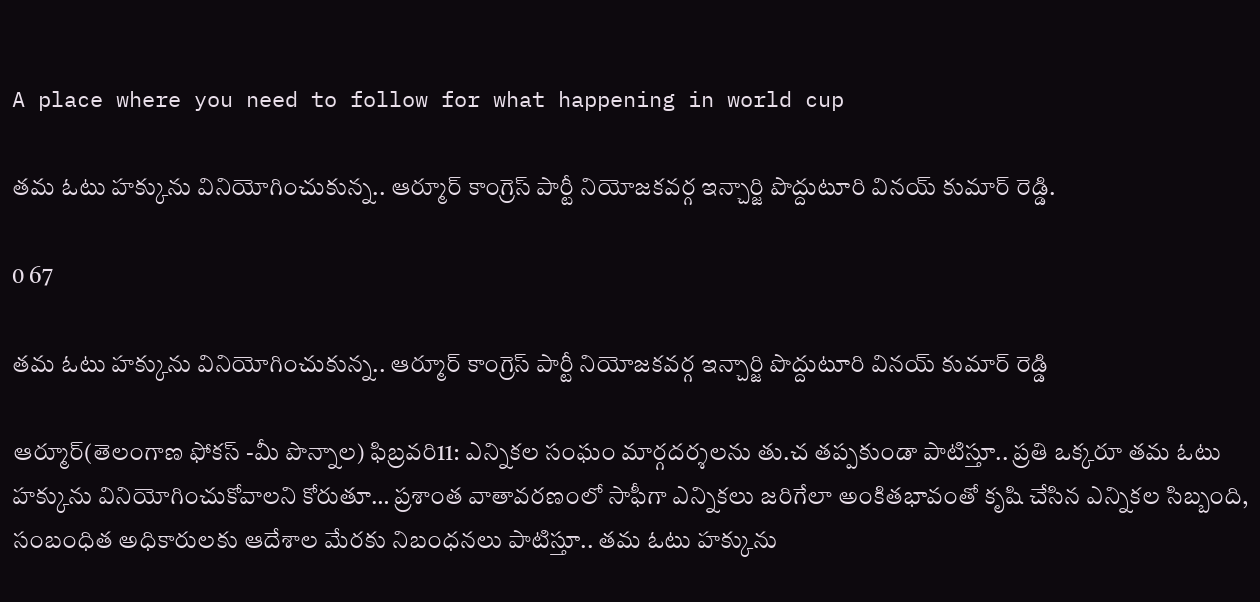A place where you need to follow for what happening in world cup

తమ ఓటు హక్కును వినియోగించుకున్న.. ఆర్మూర్ కాంగ్రెస్ పార్టీ నియోజకవర్గ ఇన్చార్జి పొద్దుటూరి వినయ్ కుమార్ రెడ్డి.

0 67

తమ ఓటు హక్కును వినియోగించుకున్న.. ఆర్మూర్ కాంగ్రెస్ పార్టీ నియోజకవర్గ ఇన్చార్జి పొద్దుటూరి వినయ్ కుమార్ రెడ్డి

ఆర్మూర్(తెలంగాణ ఫోకస్ -మీ పొన్నాల) ఫిబ్రవరి11: ఎన్నికల సంఘం మార్గదర్శలను తు.చ తప్పకుండా పాటిస్తూ.. ప్రతి ఒక్కరూ తమ ఓటు హక్కును వినియోగించుకోవాలని కోరుతూ… ప్రశాంత వాతావరణంలో సాఫీగా ఎన్నికలు జరిగేలా అంకితభావంతో కృషి చేసిన ఎన్నికల సిబ్బంది, సంబంధిత అధికారులకు ఆదేశాల మేరకు నిబంధనలు పాటిస్తూ.. తమ ఓటు హక్కును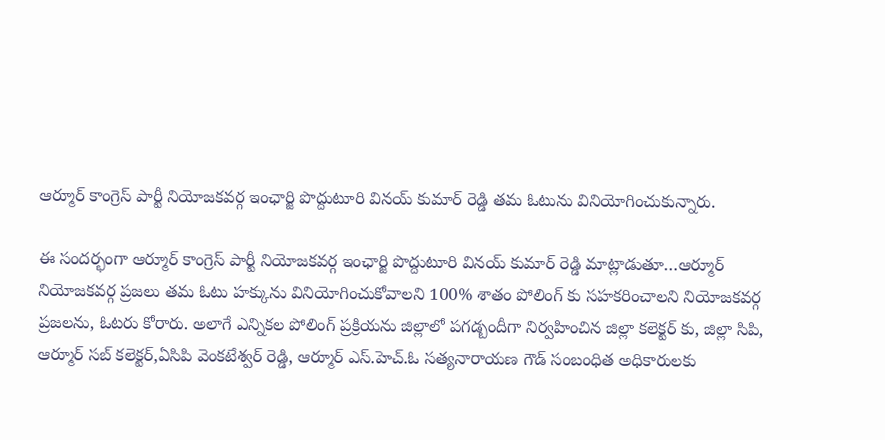ఆర్మూర్ కాంగ్రెస్ పార్టీ నియోజకవర్గ ఇంఛార్జి పొద్దుటూరి వినయ్ కుమార్ రెడ్డి తమ ఓటును వినియోగించుకున్నారు.

ఈ సందర్భంగా ఆర్మూర్ కాంగ్రెస్ పార్టీ నియోజకవర్గ ఇంఛార్జి పొద్దుటూరి వినయ్ కుమార్ రెడ్డి మాట్లాడుతూ…ఆర్మూర్ నియోజకవర్గ ప్రజలు తమ ఓటు హక్కును వినియోగించుకోవాలని 100% శాతం పోలింగ్ కు సహకరించాలని నియోజకవర్గ ప్రజలను, ఓటరు కోరారు. అలాగే ఎన్నికల పోలింగ్ ప్రక్రియను జిల్లాలో పగడ్బందీగా నిర్వహించిన జిల్లా కలెక్టర్ కు, జిల్లా సిపి, ఆర్మూర్ సబ్ కలెక్టర్,ఏసిపి వెంకటేశ్వర్ రెడ్డి, ఆర్మూర్ ఎస్.హెచ్.ఓ సత్యనారాయణ గౌడ్ సంబంధిత అధికారులకు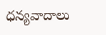ధన్యవాదాలు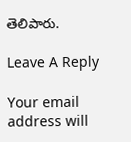తెలిపారు.

Leave A Reply

Your email address will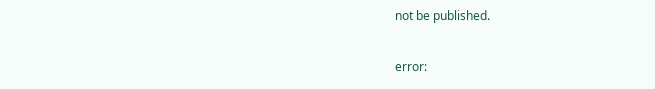not be published.

error: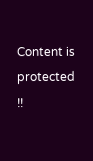Content is protected !!